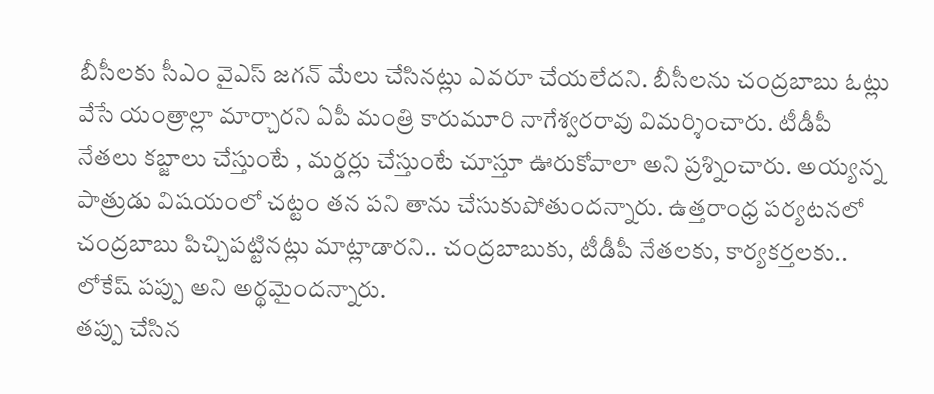బీసీలకు సీఎం వైఎస్ జగన్ మేలు చేసినట్లు ఎవరూ చేయలేదని. బీసీలను చంద్రబాబు ఓట్లు వేసే యంత్రాల్లా మార్చారని ఏపీ మంత్రి కారుమూరి నాగేశ్వరరావు విమర్శించారు. టీడీపీ నేతలు కబ్జాలు చేస్తుంటే , మర్డర్లు చేస్తుంటే చూస్తూ ఊరుకోవాలా అని ప్రశ్నించారు. అయ్యన్న పాత్రుడు విషయంలో చట్టం తన పని తాను చేసుకుపోతుందన్నారు. ఉత్తరాంధ్ర పర్యటనలో చంద్రబాబు పిచ్చిపట్టినట్లు మాట్లాడారని.. చంద్రబాబుకు, టీడీపీ నేతలకు, కార్యకర్తలకు.. లోకేష్ పప్పు అని అర్థమైందన్నారు.
తప్పు చేసిన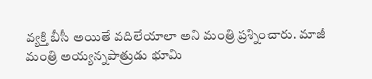వ్యక్తి బీసీ అయితే వదిలేయాలా అని మంత్రి ప్రశ్నించారు. మాజీ మంత్రి అయ్యన్నపాత్రుడు భూమి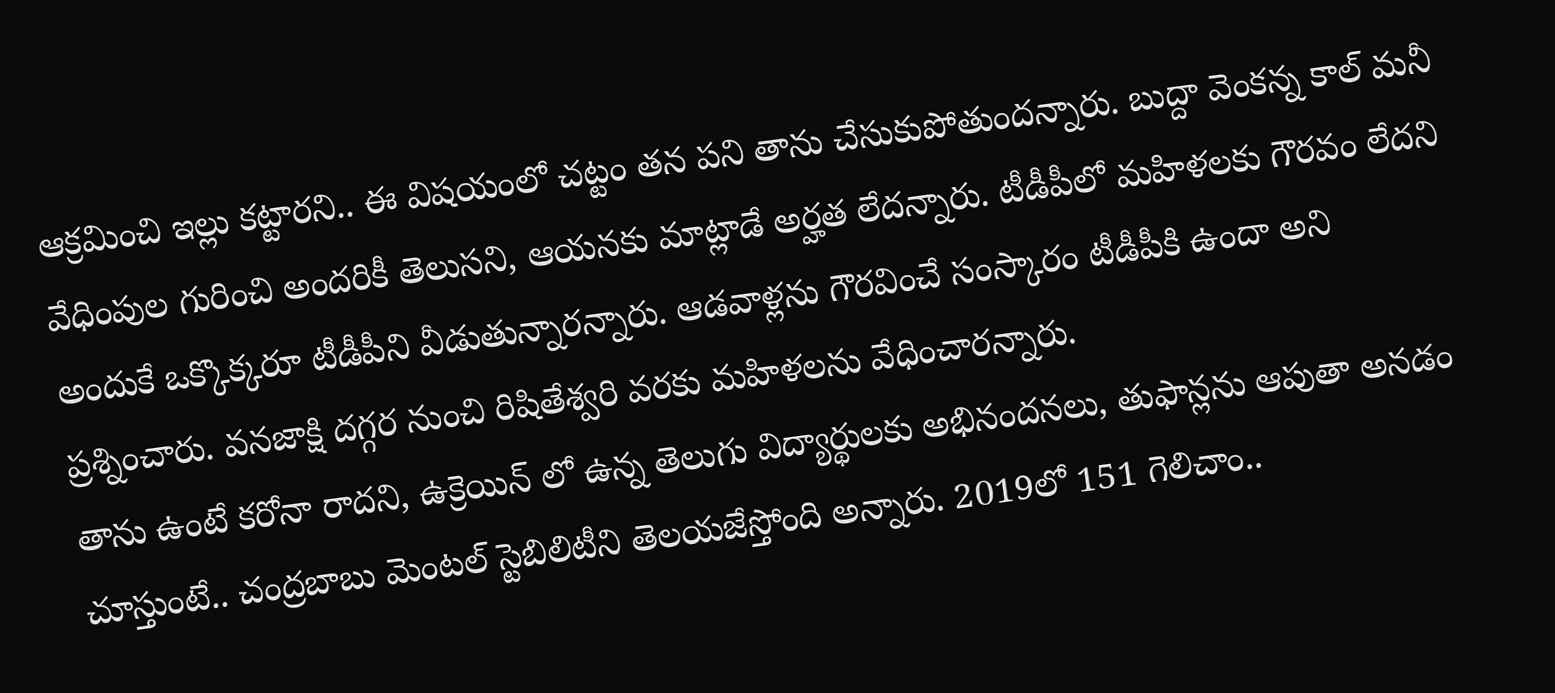ఆక్రమించి ఇల్లు కట్టారని.. ఈ విషయంలో చట్టం తన పని తాను చేసుకుపోతుందన్నారు. బుద్దా వెంకన్న కాల్ మనీ వేధింపుల గురించి అందరికీ తెలుసని, ఆయనకు మాట్లాడే అర్హత లేదన్నారు. టీడీపీలో మహిళలకు గౌరవం లేదని అందుకే ఒక్కొక్కరూ టీడీపీని వీడుతున్నారన్నారు. ఆడవాళ్లను గౌరవించే సంస్కారం టీడీపీకి ఉందా అని ప్రశ్నించారు. వనజాక్షి దగ్గర నుంచి రిషితేశ్వరి వరకు మహిళలను వేధించారన్నారు.
తాను ఉంటే కరోనా రాదని, ఉక్రెయిన్ లో ఉన్న తెలుగు విద్యార్థులకు అభినందనలు, తుఫాన్లను ఆపుతా అనడం చూస్తుంటే.. చంద్రబాబు మెంటల్ స్టెబిలిటీని తెలయజేస్తోంది అన్నారు. 2019లో 151 గెలిచాం..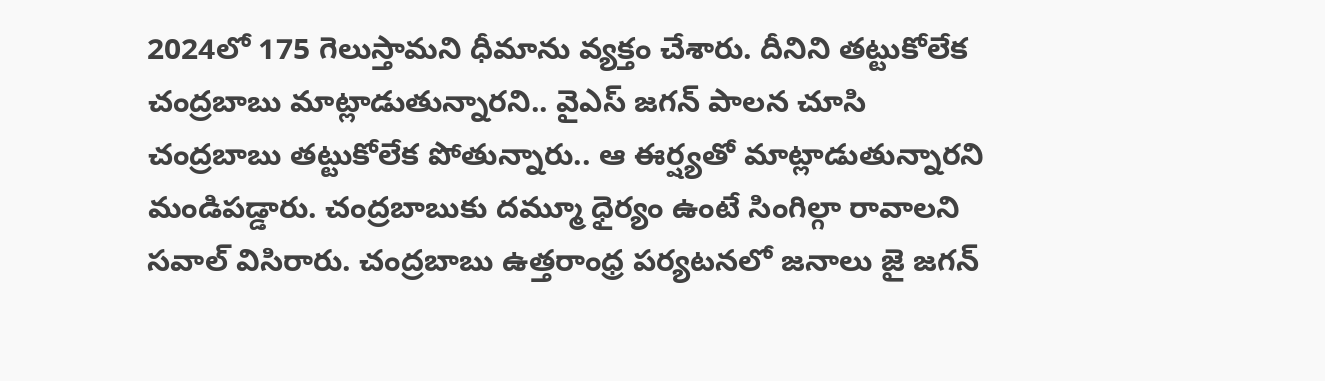2024లో 175 గెలుస్తామని ధీమాను వ్యక్తం చేశారు. దీనిని తట్టుకోలేక చంద్రబాబు మాట్లాడుతున్నారని.. వైఎస్ జగన్ పాలన చూసి చంద్రబాబు తట్టుకోలేక పోతున్నారు.. ఆ ఈర్ష్యతో మాట్లాడుతున్నారని మండిపడ్డారు. చంద్రబాబుకు దమ్మూ ధైర్యం ఉంటే సింగిల్గా రావాలని సవాల్ విసిరారు. చంద్రబాబు ఉత్తరాంధ్ర పర్యటనలో జనాలు జై జగన్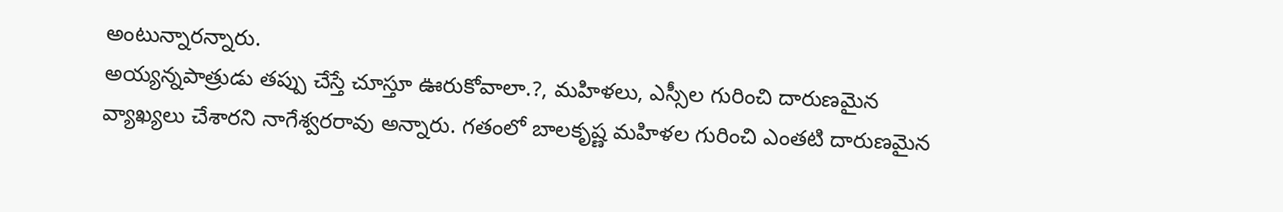అంటున్నారన్నారు.
అయ్యన్నపాత్రుడు తప్పు చేస్తే చూస్తూ ఊరుకోవాలా.?, మహిళలు, ఎస్సీల గురించి దారుణమైన వ్యాఖ్యలు చేశారని నాగేశ్వరరావు అన్నారు. గతంలో బాలకృష్ణ మహిళల గురించి ఎంతటి దారుణమైన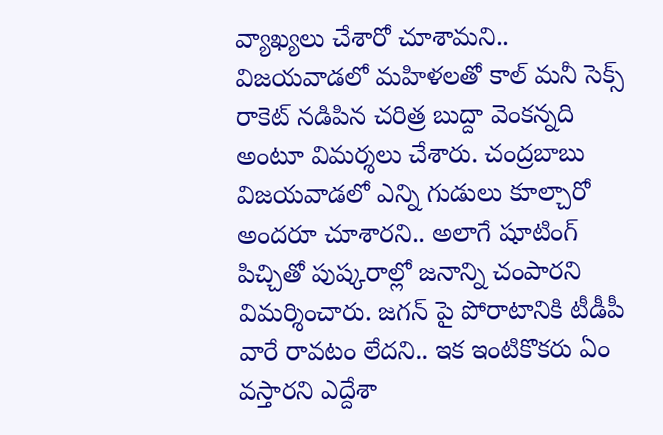వ్యాఖ్యలు చేశారో చూశామని.. విజయవాడలో మహిళలతో కాల్ మనీ సెక్స్ రాకెట్ నడిపిన చరిత్ర బుద్దా వెంకన్నది అంటూ విమర్శలు చేశారు. చంద్రబాబు విజయవాడలో ఎన్ని గుడులు కూల్చారో అందరూ చూశారని.. అలాగే షూటింగ్ పిచ్చితో పుష్కరాల్లో జనాన్ని చంపారని విమర్శించారు. జగన్ పై పోరాటానికి టీడీపీ వారే రావటం లేదని.. ఇక ఇంటికొకరు ఏం వస్తారని ఎద్దేశా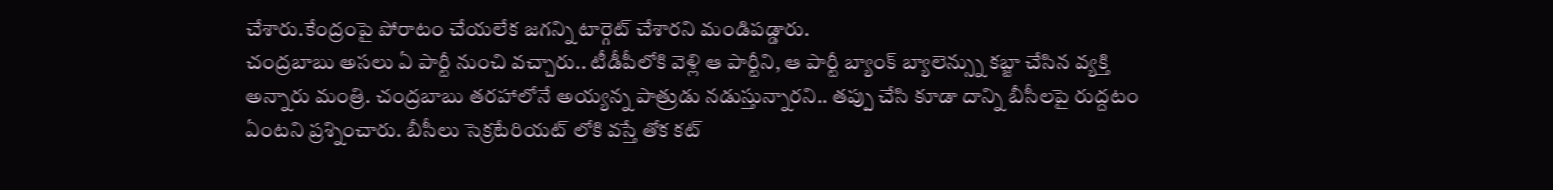చేశారు.కేంద్రంపై పోరాటం చేయలేక జగన్ని టార్గెట్ చేశారని మండిపడ్డారు.
చంద్రబాబు అసలు ఏ పార్టీ నుంచి వచ్చారు.. టీడీపీలోకి వెళ్లి ఆ పార్టీని, ఆ పార్టీ బ్యాంక్ బ్యాలెన్స్ను కబ్జా చేసిన వ్యక్తి అన్నారు మంత్రి. చంద్రబాబు తరహాలోనే అయ్యన్న పాత్రుడు నడుస్తున్నారని.. తప్పు చేసి కూడా దాన్ని బీసీలపై రుద్దటం ఏంటని ప్రశ్నించారు. బీసీలు సెక్రటేరియట్ లోకి వస్తే తోక కట్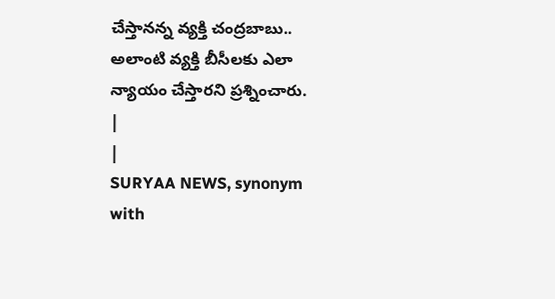చేస్తానన్న వ్యక్తి చంద్రబాబు.. అలాంటి వ్యక్తి బీసీలకు ఎలా న్యాయం చేస్తారని ప్రశ్నించారు.
|
|
SURYAA NEWS, synonym with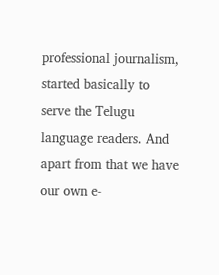professional journalism, started basically to serve the Telugu language readers. And apart from that we have our own e-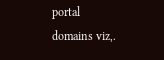portal domains viz,.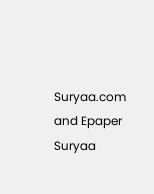Suryaa.com and Epaper Suryaa